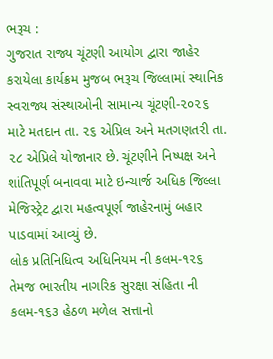ભરૂચ :
ગુજરાત રાજ્ય ચૂંટણી આયોગ દ્વારા જાહેર કરાયેલા કાર્યક્રમ મુજબ ભરૂચ જિલ્લામાં સ્થાનિક સ્વરાજ્ય સંસ્થાઓની સામાન્ય ચૂંટણી-૨૦૨૬ માટે મતદાન તા. ૨૬ એપ્રિલ અને મતગણતરી તા. ૨૮ એપ્રિલે યોજાનાર છે. ચૂંટણીને નિષ્પક્ષ અને શાંતિપૂર્ણ બનાવવા માટે ઇન્ચાર્જ અધિક જિલ્લા મેજિસ્ટ્રેટ દ્વારા મહત્વપૂર્ણ જાહેરનામું બહાર પાડવામાં આવ્યું છે.
લોક પ્રતિનિધિત્વ અધિનિયમ ની કલમ-૧૨૬ તેમજ ભારતીય નાગરિક સુરક્ષા સંહિતા ની કલમ-૧૬૩ હેઠળ મળેલ સત્તાનો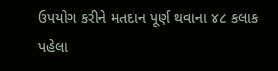ઉપયોગ કરીને મતદાન પૂર્ણ થવાના ૪૮ કલાક પહેલા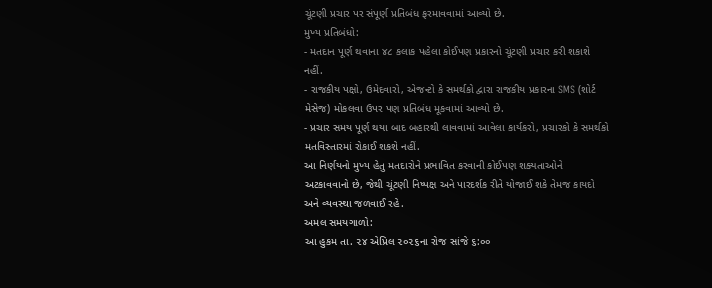ચૂંટણી પ્રચાર પર સંપૂર્ણ પ્રતિબંધ ફરમાવવામાં આવ્યો છે.
મુખ્ય પ્રતિબંધો:
- મતદાન પૂર્ણ થવાના ૪૮ કલાક પહેલા કોઈપણ પ્રકારનો ચૂંટણી પ્રચાર કરી શકાશે નહીં.
- રાજકીય પક્ષો, ઉમેદવારો, એજન્ટો કે સમર્થકો દ્વારા રાજકીય પ્રકારના SMS (શોર્ટ મેસેજ) મોકલવા ઉપર પણ પ્રતિબંધ મૂકવામાં આવ્યો છે.
- પ્રચાર સમય પૂર્ણ થયા બાદ બહારથી લાવવામાં આવેલા કાર્યકરો, પ્રચારકો કે સમર્થકો મતવિસ્તારમાં રોકાઈ શકશે નહીં.
આ નિર્ણયનો મુખ્ય હેતુ મતદારોને પ્રભાવિત કરવાની કોઈપણ શક્યતાઓને અટકાવવાનો છે, જેથી ચૂંટણી નિષ્પક્ષ અને પારદર્શક રીતે યોજાઈ શકે તેમજ કાયદો અને વ્યવસ્થા જળવાઈ રહે.
અમલ સમયગાળો:
આ હુકમ તા. ૨૪ એપ્રિલ ૨૦૨૬ના રોજ સાંજે ૬:૦૦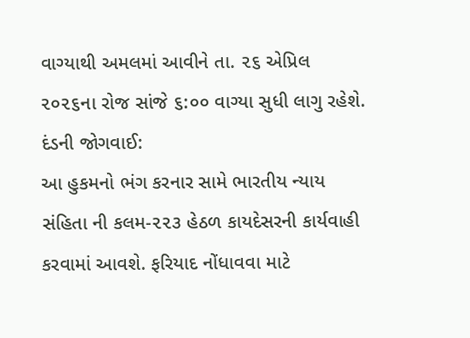વાગ્યાથી અમલમાં આવીને તા. ૨૬ એપ્રિલ ૨૦૨૬ના રોજ સાંજે ૬:૦૦ વાગ્યા સુધી લાગુ રહેશે.
દંડની જોગવાઈ:
આ હુકમનો ભંગ કરનાર સામે ભારતીય ન્યાય સંહિતા ની કલમ-૨૨૩ હેઠળ કાયદેસરની કાર્યવાહી કરવામાં આવશે. ફરિયાદ નોંધાવવા માટે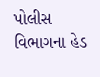પોલીસ વિભાગના હેડ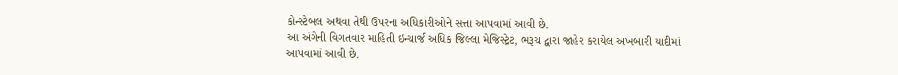કોન્સ્ટેબલ અથવા તેથી ઉપરના અધિકારીઓને સત્તા આપવામાં આવી છે.
આ અંગેની વિગતવાર માહિતી ઇન્ચાર્જ અધિક જિલ્લા મેજિસ્ટ્રેટ, ભરૂચ દ્વારા જાહેર કરાયેલ અખબારી યાદીમાં આપવામાં આવી છે.